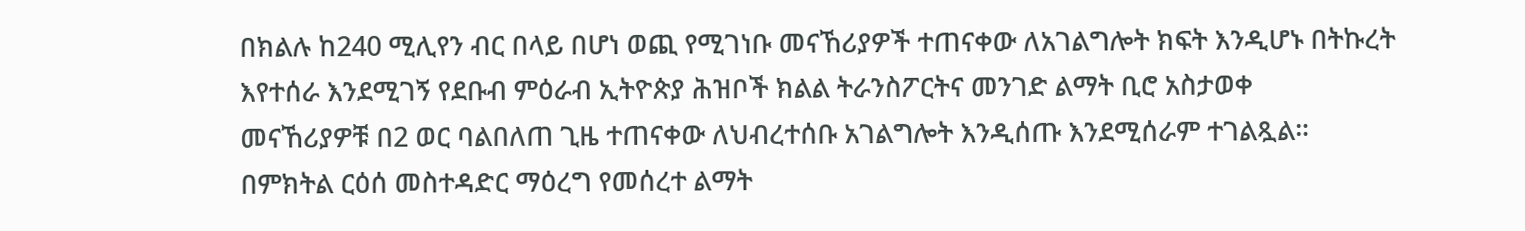በክልሉ ከ240 ሚሊየን ብር በላይ በሆነ ወጪ የሚገነቡ መናኸሪያዎች ተጠናቀው ለአገልግሎት ክፍት እንዲሆኑ በትኩረት እየተሰራ እንደሚገኝ የደቡብ ምዕራብ ኢትዮጵያ ሕዝቦች ክልል ትራንስፖርትና መንገድ ልማት ቢሮ አስታወቀ
መናኸሪያዎቹ በ2 ወር ባልበለጠ ጊዜ ተጠናቀው ለህብረተሰቡ አገልግሎት እንዲሰጡ እንደሚሰራም ተገልጿል።
በምክትል ርዕሰ መስተዳድር ማዕረግ የመሰረተ ልማት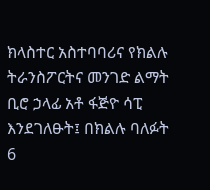ክላስተር አስተባባሪና የክልሉ ትራንስፖርትና መንገድ ልማት ቢሮ ኃላፊ አቶ ፋጅዮ ሳፒ እንደገለፁት፤ በክልሉ ባለፉት 6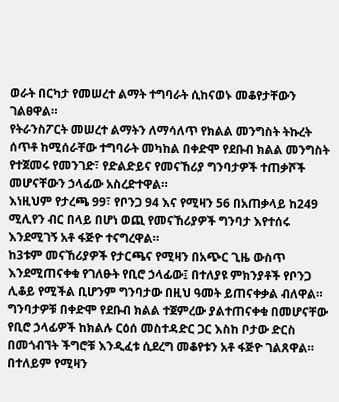ወራት በርካታ የመሠረተ ልማት ተግባራት ሲከናወኑ መቆየታቸውን ገልፀዋል።
የትራንስፖርት መሠረተ ልማትን ለማሳለጥ የክልል መንግስት ትኩረት ሰጥቶ ከሚሰራቸው ተግባራት መካከል በቀድሞ የደቡብ ክልል መንግስት የተጀመሩ የመንገድ፣ የድልድይና የመናኸሪያ ግንባታዎች ተጠቃሾች መሆናቸውን ኃላፊው አስረድተዋል።
እነዚህም የታረጫ 99፣ የቦንጋ 94 እና የሚዛን 56 በአጠቃላይ ከ249 ሚሊየን ብር በላይ በሆነ ወጪ የመናኸሪያዎች ግንባታ እየተሰሩ እንደሚገኝ አቶ ፋጅዮ ተናግረዋል።
ከ3ቱም መናኸሪያዎች የታርጫና የሚዛን በአጭር ጊዜ ውስጥ እንደሚጠናቀቁ የገለፁት የቢሮ ኃላፊው፤ በተለያዩ ምክንያቶች የቦንጋ ሊቆይ የሚችል ቢሆንም ግንባታው በዚህ ዓመት ይጠናቀቃል ብለዋል።
ግንባታዎቹ በቀድሞ የደቡብ ክልል ተጀምረው ያልተጠናቀቁ በመሆናቸው የቢሮ ኃላፊዎች ከክልሉ ርዕሰ መስተዳድር ጋር እስከ ቦታው ድርስ በመጎብኘት ችግሮቹ እንዲፈቱ ሲደረግ መቆየቱን አቶ ፋጅዮ ገልጸዋል።
በተለይም የሚዛን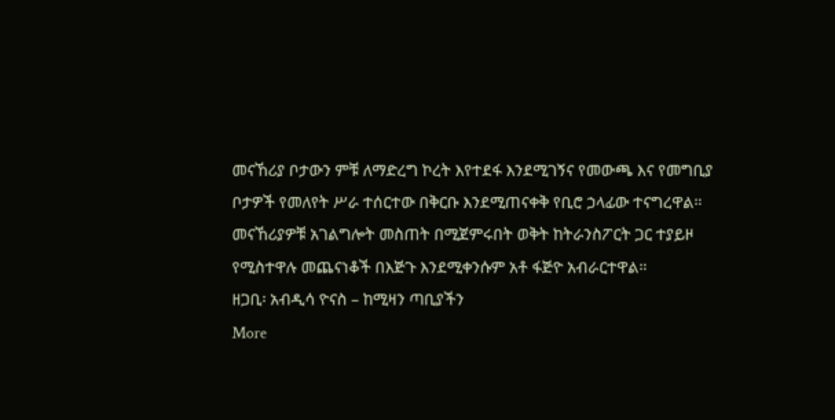መናኸሪያ ቦታውን ምቹ ለማድረግ ኮረት እየተደፋ እንደሚገኝና የመውጫ እና የመግቢያ ቦታዎች የመለየት ሥራ ተሰርተው በቅርቡ እንደሚጠናቀቅ የቢሮ ኃላፊው ተናግረዋል።
መናኸሪያዎቹ አገልግሎት መስጠት በሚጀምሩበት ወቅት ከትራንስፖርት ጋር ተያይዞ የሚስተዋሉ መጨናነቆች በእጅጉ እንደሚቀንሱም አቶ ፋጅዮ አብራርተዋል።
ዘጋቢ፡ አብዲሳ ዮናስ – ከሚዛን ጣቢያችን
More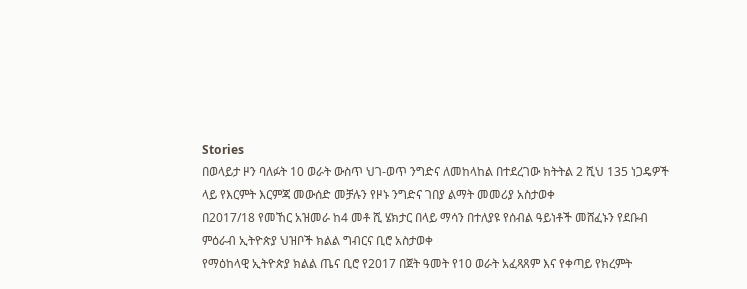Stories
በወላይታ ዞን ባለፉት 10 ወራት ውስጥ ህገ-ወጥ ንግድና ለመከላከል በተደረገው ክትትል 2 ሺህ 135 ነጋዴዎች ላይ የእርምት እርምጃ መውሰድ መቻሉን የዞኑ ንግድና ገበያ ልማት መመሪያ አስታወቀ
በ2017/18 የመኸር አዝመራ ከ4 መቶ ሺ ሄክታር በላይ ማሳን በተለያዩ የሰብል ዓይነቶች መሸፈኑን የደቡብ ምዕራብ ኢትዮጵያ ህዝቦች ክልል ግብርና ቢሮ አስታወቀ
የማዕከላዊ ኢትዮጵያ ክልል ጤና ቢሮ የ2017 በጀት ዓመት የ10 ወራት አፈጻጸም እና የቀጣይ የክረምት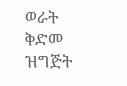ወራት ቅድመ ዝግጅት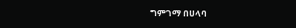ግምገማ በሀላባ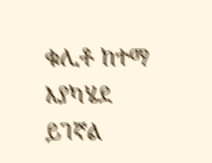ቁሊቶ ከተማ እያካሄደ ይገኛል